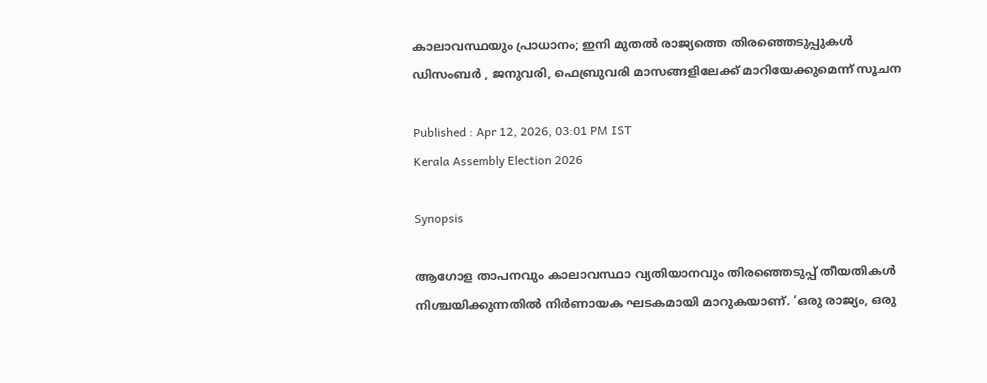കാലാവസ്ഥയും പ്രാധാനം; ഇനി മുതൽ രാജ്യത്തെ തിരഞ്ഞെടുപ്പുകൾ ഡിസംബർ , ജനുവരി, ഫെബ്രുവരി മാസങ്ങളിലേക്ക് മാറിയേക്കുമെന്ന് സൂചന

Published : Apr 12, 2026, 03:01 PM IST
Kerala Assembly Election 2026

Synopsis

ആഗോള താപനവും കാലാവസ്ഥാ വ്യതിയാനവും തിരഞ്ഞെടുപ്പ് തീയതികൾ നിശ്ചയിക്കുന്നതിൽ നിർണായക ഘടകമായി മാറുകയാണ്. ‘ഒരു രാജ്യം, ഒരു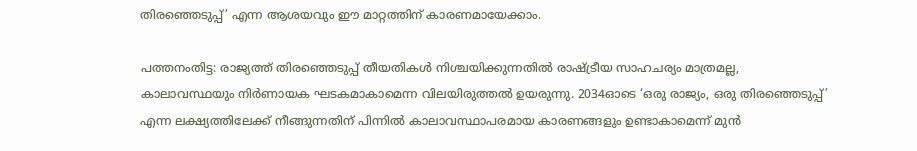തിരഞ്ഞെടുപ്പ്’ എന്ന ആശയവും ഈ മാറ്റത്തിന് കാരണമായേക്കാം.

പത്തനംതിട്ട: രാജ്യത്ത് തിരഞ്ഞെടുപ്പ് തീയതികൾ നിശ്ചയിക്കുന്നതിൽ രാഷ്ട്രീയ സാഹചര്യം മാത്രമല്ല, കാലാവസ്ഥയും നിർണായക ഘടകമാകാമെന്ന വിലയിരുത്തൽ ഉയരുന്നു. 2034ഓടെ ‘ഒരു രാജ്യം, ഒരു തിരഞ്ഞെടുപ്പ്’ എന്ന ലക്ഷ്യത്തിലേക്ക് നീങ്ങുന്നതിന് പിന്നിൽ കാലാവസ്ഥാപരമായ കാരണങ്ങളും ഉണ്ടാകാമെന്ന് മുൻ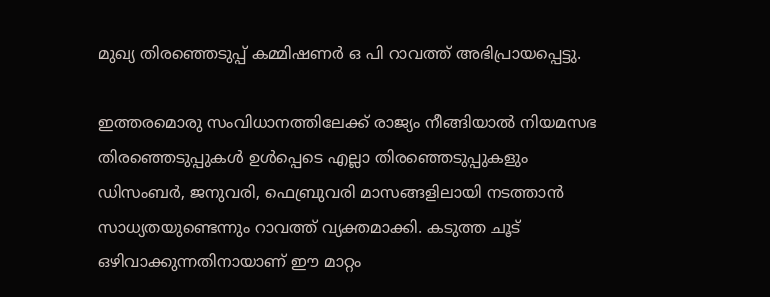മുഖ്യ തിരഞ്ഞെടുപ്പ് കമ്മിഷണർ ഒ പി റാവത്ത് അഭിപ്രായപ്പെട്ടു.

ഇത്തരമൊരു സംവിധാനത്തിലേക്ക് രാജ്യം നീങ്ങിയാൽ നിയമസഭ തിരഞ്ഞെടുപ്പുകൾ ഉൾപ്പെടെ എല്ലാ തിരഞ്ഞെടുപ്പുകളും ഡിസംബർ, ജനുവരി, ഫെബ്രുവരി മാസങ്ങളിലായി നടത്താൻ സാധ്യതയുണ്ടെന്നും റാവത്ത് വ്യക്തമാക്കി. കടുത്ത ചൂട് ഒഴിവാക്കുന്നതിനായാണ് ഈ മാറ്റം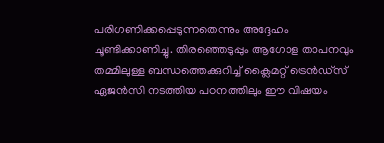പരിഗണിക്കപ്പെടുന്നതെന്നും അദ്ദേഹം ചൂണ്ടിക്കാണിച്ചു. തിരഞ്ഞെടുപ്പും ആഗോള താപനവും തമ്മിലുള്ള ബന്ധത്തെക്കുറിച്ച് ക്ലൈമറ്റ് ട്രെൻഡ്സ് ഏജൻസി നടത്തിയ പഠനത്തിലും ഈ വിഷയം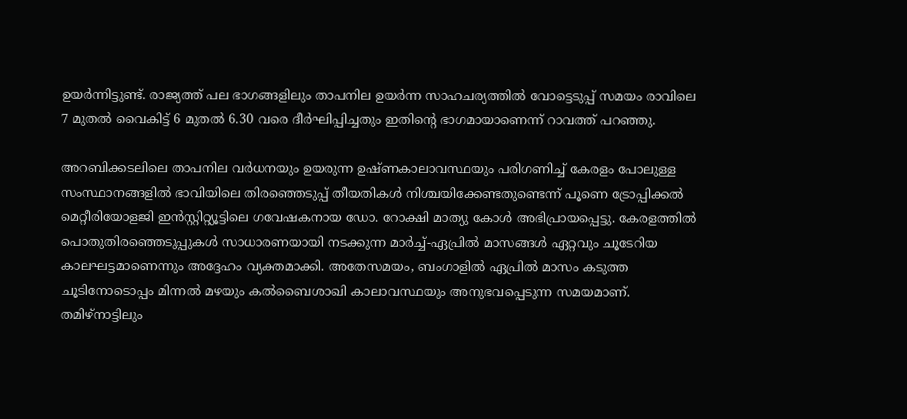ഉയർന്നിട്ടുണ്ട്. രാജ്യത്ത് പല ഭാഗങ്ങളിലും താപനില ഉയർന്ന സാഹചര്യത്തിൽ വോട്ടെടുപ്പ് സമയം രാവിലെ 7 മുതൽ വൈകിട്ട് 6 മുതൽ 6.30 വരെ ദീർഘിപ്പിച്ചതും ഇതിന്റെ ഭാഗമായാണെന്ന് റാവത്ത് പറഞ്ഞു.

അറബിക്കടലിലെ താപനില വർധനയും ഉയരുന്ന ഉഷ്ണകാലാവസ്ഥയും പരിഗണിച്ച് കേരളം പോലുള്ള സംസ്ഥാനങ്ങളിൽ ഭാവിയിലെ തിരഞ്ഞെടുപ്പ് തീയതികൾ നിശ്ചയിക്കേണ്ടതുണ്ടെന്ന് പൂണെ ട്രോപ്പിക്കൽ മെറ്റീരിയോളജി ഇൻസ്റ്റിറ്റ്യൂട്ടിലെ ഗവേഷകനായ ഡോ. റോക്ഷി മാത്യു കോൾ അഭിപ്രായപ്പെട്ടു. കേരളത്തിൽ പൊതുതിരഞ്ഞെടുപ്പുകൾ സാധാരണയായി നടക്കുന്ന മാർച്ച്-ഏപ്രിൽ മാസങ്ങൾ ഏറ്റവും ചൂടേറിയ കാലഘട്ടമാണെന്നും അദ്ദേഹം വ്യക്തമാക്കി. അതേസമയം, ബംഗാളിൽ ഏപ്രിൽ മാസം കടുത്ത ചൂടിനോടൊപ്പം മിന്നൽ മഴയും കൽബൈശാഖി കാലാവസ്ഥയും അനുഭവപ്പെടുന്ന സമയമാണ്. തമിഴ്നാട്ടിലും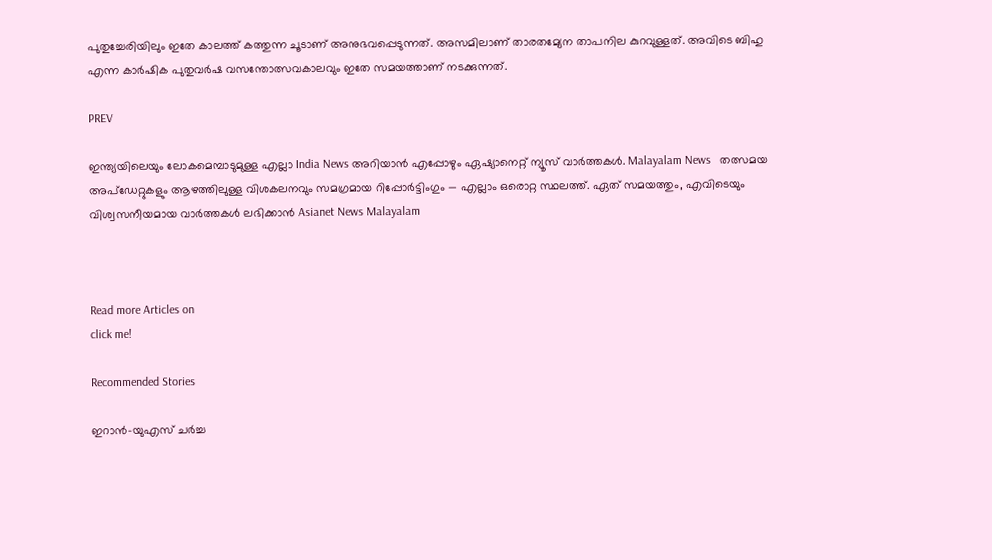പുതുച്ചേരിയിലും ഇതേ കാലത്ത് കത്തുന്ന ചൂടാണ് അനുഭവപ്പെടുന്നത്. അസമിലാണ് താരതമ്യേന താപനില കുറവുള്ളത്. അവിടെ ബിഹു എന്ന കാർഷിക പുതുവർഷ വസന്തോത്സവകാലവും ഇതേ സമയത്താണ് നടക്കുന്നത്.

PREV

ഇന്ത്യയിലെയും ലോകമെമ്പാടുമുള്ള എല്ലാ India News അറിയാൻ എപ്പോഴും ഏഷ്യാനെറ്റ് ന്യൂസ് വാർത്തകൾ. Malayalam News   തത്സമയ അപ്‌ഡേറ്റുകളും ആഴത്തിലുള്ള വിശകലനവും സമഗ്രമായ റിപ്പോർട്ടിംഗും — എല്ലാം ഒരൊറ്റ സ്ഥലത്ത്. ഏത് സമയത്തും, എവിടെയും വിശ്വസനീയമായ വാർത്തകൾ ലഭിക്കാൻ Asianet News Malayalam



Read more Articles on
click me!

Recommended Stories

ഇറാൻ–യുഎസ് ചർച്ച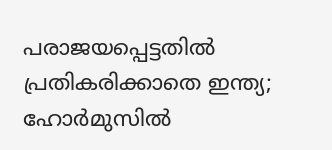പരാജയപ്പെട്ടതില്‍ പ്രതികരിക്കാതെ ഇന്ത്യ; ഹോർമുസിൽ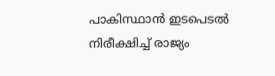പാകിസ്ഥാൻ ഇടപെടല്‍ നിരീക്ഷിച്ച് രാജ്യം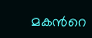മകന്‍റെ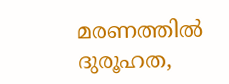മരണത്തില്‍ ദുരൂഹത,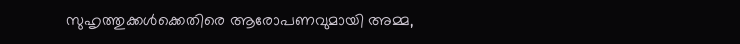സുഹൃത്തുക്കൾക്കെതിരെ ആരോപണവുമായി അമ്മ,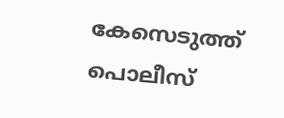കേസെടുത്ത് പൊലീസ്